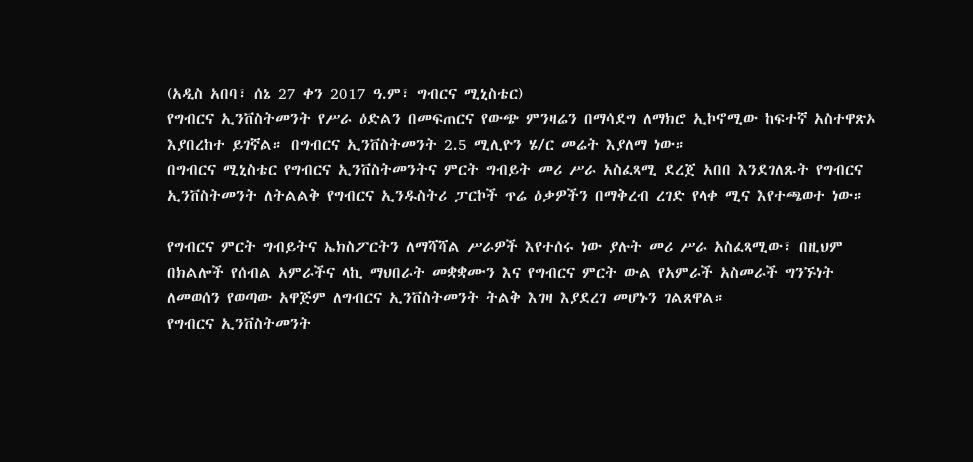(አዲስ አበባ፣ ሰኔ 27 ቀን 2017 ዓ.ም፣ ግብርና ሚኒስቴር)
የግብርና ኢንቨስትመንት የሥራ ዕድልን በመፍጠርና የውጭ ምንዛሬን በማሳደግ ለማክሮ ኢኮኖሚው ከፍተኛ አስተዋጽኦ እያበረከተ ይገኛል። በግብርና ኢንቨስትመንት 2.5 ሚሊዮን ሄ/ር መሬት እያለማ ነው።
በግብርና ሚኒስቴር የግብርና ኢንቨስትመንትና ምርት ግብይት መሪ ሥራ አስፈጻሚ ደረጀ አበበ እንደገለጹት የግብርና ኢንቨስትመንት ለትልልቅ የግብርና ኢንዱስትሪ ፓርኮች ጥሬ ዕቃዎችን በማቅረብ ረገድ የላቀ ሚና እየተጫወተ ነው።

የግብርና ምርት ግብይትና ኤክስፖርትን ለማሻሻል ሥራዎች እየተሰሩ ነው ያሉት መሪ ሥራ አስፈጻሚው፣ በዚህም በክልሎች የሰብል አምራችና ላኪ ማህበራት መቋቋሙን እና የግብርና ምርት ውል የአምራች አስመራች ግንኙነት ለመወሰን የወጣው አዋጅም ለግብርና ኢንቨስትመንት ትልቅ እገዛ እያደረገ መሆኑን ገልጸዋል።
የግብርና ኢንቨስትመንት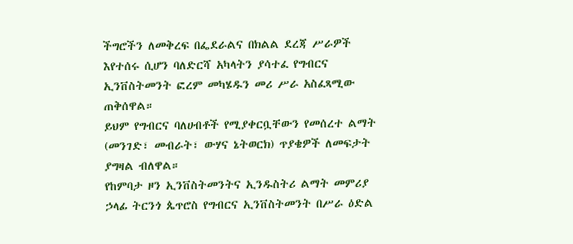ችግሮችን ለመቅረፍ በፌደራልና በክልል ደረጃ ሥራዎች እየተሰሩ ሲሆን ባለድርሻ አካላትን ያሳተፈ የግብርና ኢንቨስትመንት ፎረም መካሄዱን መሪ ሥራ አስፈጻሚው ጠቅሰዋል።
ይህም የግብርና ባለሀብቶች የሚያቀርቧቸውን የመሰረተ ልማት (መንገድ፣ መብራት፣ ውሃና ኔትወርክ) ጥያቄዎች ለመፍታት ያግዛል ብለዋል።
የከምባታ ዞን ኢንቨስትመንትና ኢንዱስትሪ ልማት መምሪያ ኃላፊ ትርንጎ ጴጥሮስ የግብርና ኢንቨስትመንት በሥራ ዕድል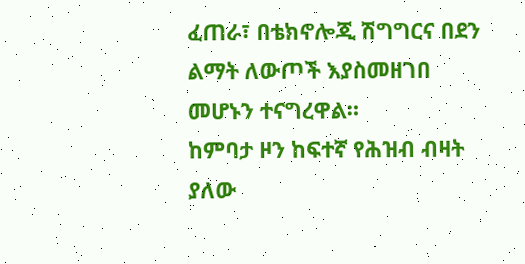ፈጠራ፣ በቴክኖሎጂ ሽግግርና በደን ልማት ለውጦች እያስመዘገበ መሆኑን ተናግረዋል።
ከምባታ ዞን ከፍተኛ የሕዝብ ብዛት ያለው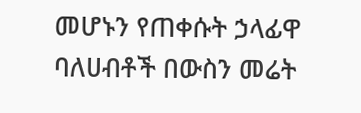መሆኑን የጠቀሱት ኃላፊዋ ባለሀብቶች በውስን መሬት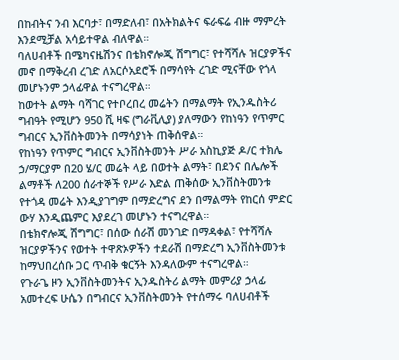በከብትና ንብ እርባታ፣ በማድለብ፣ በአትክልትና ፍራፍሬ ብዙ ማምረት እንደሚቻል አሳይተዋል ብለዋል።
ባለሀብቶች በሜካናዜሽንና በቴክኖሎጂ ሽግግር፣ የተሻሻሉ ዝርያዎችና መኖ በማቅረብ ረገድ ለአርሶአደሮች በማሳየት ረገድ ሚናቸው የጎላ መሆኑንም ኃላፊዋል ተናግረዋል።
ከወተት ልማት ባሻገር የተቦረበረ መሬትን በማልማት የኢንዱስትሪ ግብዓት የሚሆን 950 ሺ ዛፍ (ግራቪሊያ) ያለማውን የከነዓን የጥምር ግብርና ኢንቨስትመንት በማሳያነት ጠቅሰዋል።
የከነዓን የጥምር ግብርና ኢንቨስትመንት ሥራ አስኪያጅ ዶ/ር ተክሌ ኃ/ማርያም በ20 ሄ/ር መሬት ላይ በወተት ልማት፣ በደንና በሌሎች ልማቶች ለ200 ሰራተኞች የሥራ እድል ጠቅሰው ኢንቨስትመንቱ የተጎዳ መሬት እንዲያገግም በማድረግና ደን በማልማት የከርሰ ምድር ውሃ እንዲጨምር እያደረገ መሆኑን ተናግረዋል።
በቴክኖሎጂ ሽግግር፣ በሰው ሰራሽ መንገድ በማዳቀል፣ የተሻሻሉ ዝርያዎችንና የወተት ተዋጽኦዎችን ተደራሽ በማድረግ ኢንቨስትመንቱ ከማህበረሰቡ ጋር ጥብቅ ቁርኝት እንዳለውም ተናግረዋል።
የጉራጌ ዞን ኢንቨስትመንትና ኢንዱስትሪ ልማት መምሪያ ኃላፊ አመተረፍ ሁሴን በግብርና ኢንቨስትመንት የተሰማሩ ባለሀብቶች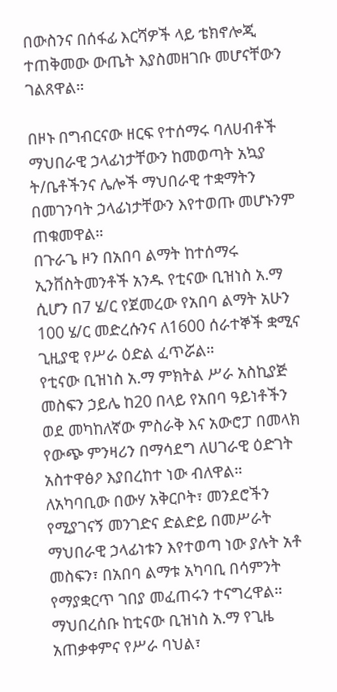በውስንና በሰፋፊ እርሻዎች ላይ ቴክኖሎጂ ተጠቅመው ውጤት እያስመዘገቡ መሆናቸውን ገልጸዋል።

በዞኑ በግብርናው ዘርፍ የተሰማሩ ባለሀብቶች ማህበራዊ ኃላፊነታቸውን ከመወጣት አኳያ ት/ቤቶችንና ሌሎች ማህበራዊ ተቋማትን በመገንባት ኃላፊነታቸውን እየተወጡ መሆኑንም ጠቁመዋል።
በጉራጌ ዞን በአበባ ልማት ከተሰማሩ ኢንቨስትመንቶች አንዱ የቲናው ቢዝነስ አ.ማ ሲሆን በ7 ሄ/ር የጀመረው የአበባ ልማት አሁን 100 ሄ/ር መድረሱንና ለ1600 ሰራተኞች ቋሚና ጊዚያዊ የሥራ ዕድል ፈጥሯል።
የቲናው ቢዝነስ አ.ማ ምክትል ሥራ አስኪያጅ መስፍን ኃይሌ ከ20 በላይ የአበባ ዓይነቶችን ወደ መካከለኛው ምስራቅ እና አውሮፓ በመላክ የውጭ ምንዛሪን በማሳደግ ለሀገራዊ ዕድገት አስተዋፅዖ እያበረከተ ነው ብለዋል።
ለአካባቢው በውሃ አቅርቦት፣ መንደሮችን የሚያገናኝ መንገድና ድልድይ በመሥራት ማህበራዊ ኃላፊነቱን እየተወጣ ነው ያሉት አቶ መስፍን፣ በአበባ ልማቱ አካባቢ በሳምንት የማያቋርጥ ገበያ መፈጠሩን ተናግረዋል።
ማህበረሰቡ ከቲናው ቢዝነስ አ.ማ የጊዜ አጠቃቀምና የሥራ ባህል፣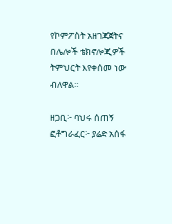የኮምፖስት አዘገጃጀትና በሌሎች ቴክኖሎጂዎች ትምህርት እየቀሰመ ነው ብለዋል።

ዘጋቢ፦ ባህሩ ሰጠኝ
ፎቶግራፈር፦ ያሬድ አሰፋ